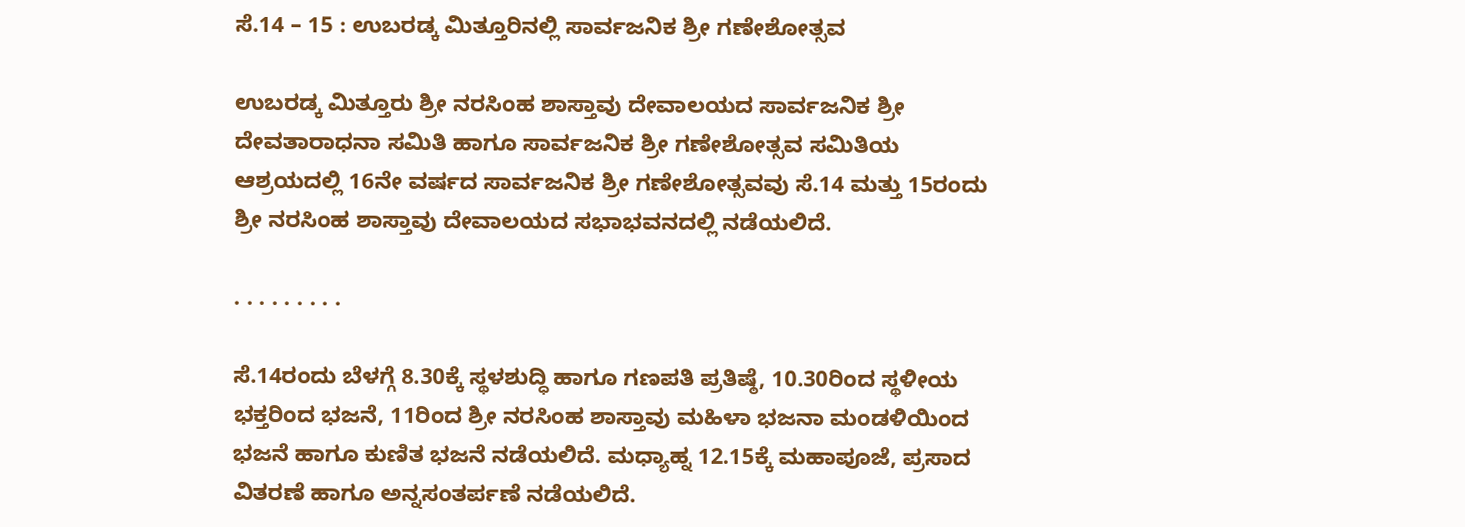ಸೆ.14 – 15 : ಉಬರಡ್ಕ ಮಿತ್ತೂರಿನಲ್ಲಿ ಸಾರ್ವಜನಿಕ ಶ್ರೀ ಗಣೇಶೋತ್ಸವ

ಉಬರಡ್ಕ ಮಿತ್ತೂರು ಶ್ರೀ ನರಸಿಂಹ ಶಾಸ್ತಾವು ದೇವಾಲಯದ ಸಾರ್ವಜನಿಕ ಶ್ರೀ ದೇವತಾರಾಧನಾ ಸಮಿತಿ ಹಾಗೂ ಸಾರ್ವಜನಿಕ ಶ್ರೀ ಗಣೇಶೋತ್ಸವ ಸಮಿತಿಯ ಆಶ್ರಯದಲ್ಲಿ 16ನೇ ವರ್ಷದ ಸಾರ್ವಜನಿಕ ಶ್ರೀ ಗಣೇಶೋತ್ಸವವು ಸೆ.14 ಮತ್ತು 15ರಂದು ಶ್ರೀ ನರಸಿಂಹ ಶಾಸ್ತಾವು ದೇವಾಲಯದ ಸಭಾಭವನದಲ್ಲಿ ನಡೆಯಲಿದೆ.

. . . . . . . . .

ಸೆ.14ರಂದು ಬೆಳಗ್ಗೆ 8.30ಕ್ಕೆ ಸ್ಥಳಶುದ್ಧಿ ಹಾಗೂ ಗಣಪತಿ ಪ್ರತಿಷ್ಠೆ, 10.30ರಿಂದ ಸ್ಥಳೀಯ ಭಕ್ತರಿಂದ ಭಜನೆ, 11ರಿಂದ ಶ್ರೀ ನರಸಿಂಹ ಶಾಸ್ತಾವು ಮಹಿಳಾ ಭಜನಾ ಮಂಡಳಿಯಿಂದ ಭಜನೆ ಹಾಗೂ ಕುಣಿತ ಭಜನೆ ನಡೆಯಲಿದೆ. ಮಧ್ಯಾಹ್ನ 12.15ಕ್ಕೆ ಮಹಾಪೂಜೆ, ಪ್ರಸಾದ ವಿತರಣೆ ಹಾಗೂ ಅನ್ನಸಂತರ್ಪಣೆ ನಡೆಯಲಿದೆ.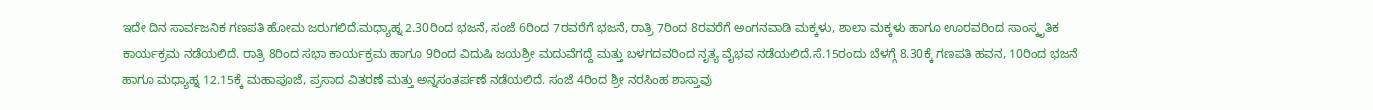ಇದೇ ದಿನ ಸಾರ್ವಜನಿಕ ಗಣಪತಿ ಹೋಮ ಜರುಗಲಿದೆ.ಮಧ್ಯಾಹ್ನ 2.30ರಿಂದ ಭಜನೆ, ಸಂಜೆ 6ರಿಂದ 7ರವರೆಗೆ ಭಜನೆ, ರಾತ್ರಿ 7ರಿಂದ 8ರವರೆಗೆ ಅಂಗನವಾಡಿ ಮಕ್ಕಳು, ಶಾಲಾ ಮಕ್ಕಳು ಹಾಗೂ ಊರವರಿಂದ ಸಾಂಸ್ಕೃತಿಕ ಕಾರ್ಯಕ್ರಮ ನಡೆಯಲಿದೆ. ರಾತ್ರಿ 8ರಿಂದ ಸಭಾ ಕಾರ್ಯಕ್ರಮ ಹಾಗೂ 9ರಿಂದ ವಿದುಷಿ ಜಯಶ್ರೀ ಮದುವೆಗದ್ದೆ ಮತ್ತು ಬಳಗದವರಿಂದ ನೃತ್ಯ ವೈಭವ ನಡೆಯಲಿದೆ.ಸೆ.15ರಂದು ಬೆಳಗ್ಗೆ 8.30ಕ್ಕೆ ಗಣಪತಿ ಹವನ, 10ರಿಂದ ಭಜನೆ ಹಾಗೂ ಮಧ್ಯಾಹ್ನ 12.15ಕ್ಕೆ ಮಹಾಪೂಜೆ, ಪ್ರಸಾದ ವಿತರಣೆ ಮತ್ತು ಅನ್ನಸಂತರ್ಪಣೆ ನಡೆಯಲಿದೆ. ಸಂಜೆ 4ರಿಂದ ಶ್ರೀ ನರಸಿಂಹ ಶಾಸ್ತಾವು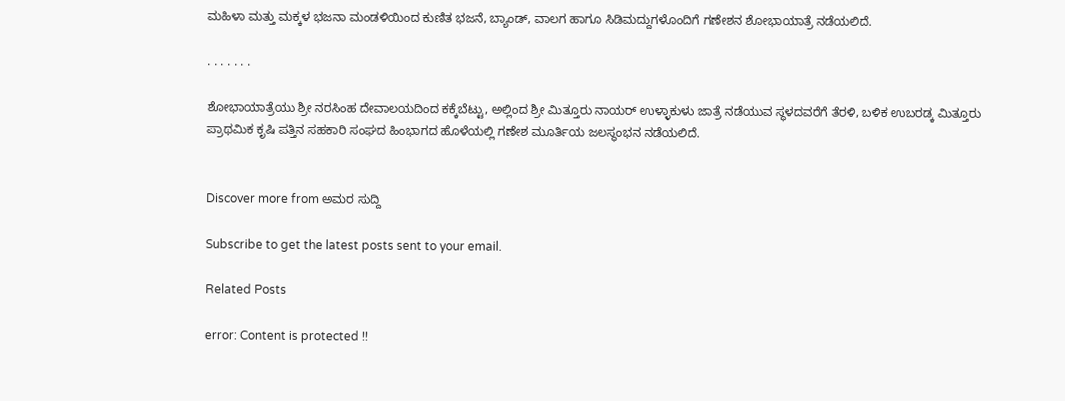ಮಹಿಳಾ ಮತ್ತು ಮಕ್ಕಳ ಭಜನಾ ಮಂಡಳಿಯಿಂದ ಕುಣಿತ ಭಜನೆ, ಬ್ಯಾಂಡ್, ವಾಲಗ ಹಾಗೂ ಸಿಡಿಮದ್ದುಗಳೊಂದಿಗೆ ಗಣೇಶನ ಶೋಭಾಯಾತ್ರೆ ನಡೆಯಲಿದೆ.

. . . . . . .

ಶೋಭಾಯಾತ್ರೆಯು ಶ್ರೀ ನರಸಿಂಹ ದೇವಾಲಯದಿಂದ ಕಕ್ಕೆಬೆಟ್ಟು, ಅಲ್ಲಿಂದ ಶ್ರೀ ಮಿತ್ತೂರು ನಾಯರ್ ಉಳ್ಳಾಕುಳು ಜಾತ್ರೆ ನಡೆಯುವ ಸ್ಥಳದವರೆಗೆ ತೆರಳಿ, ಬಳಿಕ ಉಬರಡ್ಕ ಮಿತ್ತೂರು ಪ್ರಾಥಮಿಕ ಕೃಷಿ ಪತ್ತಿನ ಸಹಕಾರಿ ಸಂಘದ ಹಿಂಭಾಗದ ಹೊಳೆಯಲ್ಲಿ ಗಣೇಶ ಮೂರ್ತಿಯ ಜಲಸ್ಥಂಭನ ನಡೆಯಲಿದೆ.


Discover more from ಅಮರ ಸುದ್ದಿ

Subscribe to get the latest posts sent to your email.

Related Posts

error: Content is protected !!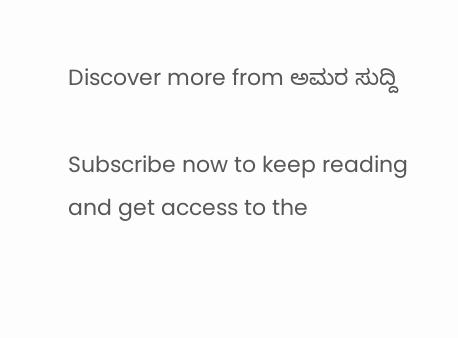Discover more from ಅಮರ ಸುದ್ದಿ

Subscribe now to keep reading and get access to the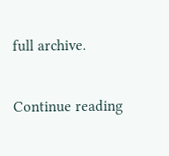full archive.

Continue reading